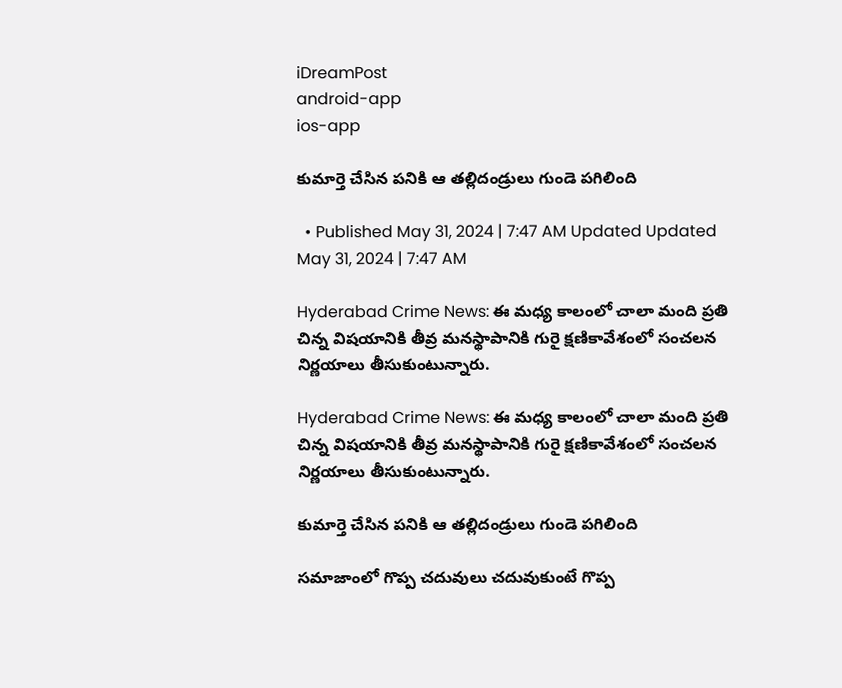iDreamPost
android-app
ios-app

కుమార్తె చేసిన పనికి ఆ తల్లిదండ్రులు గుండె పగిలింది

  • Published May 31, 2024 | 7:47 AM Updated Updated May 31, 2024 | 7:47 AM

Hyderabad Crime News: ఈ మధ్య కాలంలో చాలా మంది ప్రతి చిన్న విషయానికి తీవ్ర మనస్థాపానికి గురై క్షణికావేశంలో సంచలన నిర్ణయాలు తీసుకుంటున్నారు.

Hyderabad Crime News: ఈ మధ్య కాలంలో చాలా మంది ప్రతి చిన్న విషయానికి తీవ్ర మనస్థాపానికి గురై క్షణికావేశంలో సంచలన నిర్ణయాలు తీసుకుంటున్నారు.

కుమార్తె చేసిన పనికి ఆ తల్లిదండ్రులు గుండె పగిలింది

సమాజాంలో గొప్ప చదువులు చదువుకుంటే గొప్ప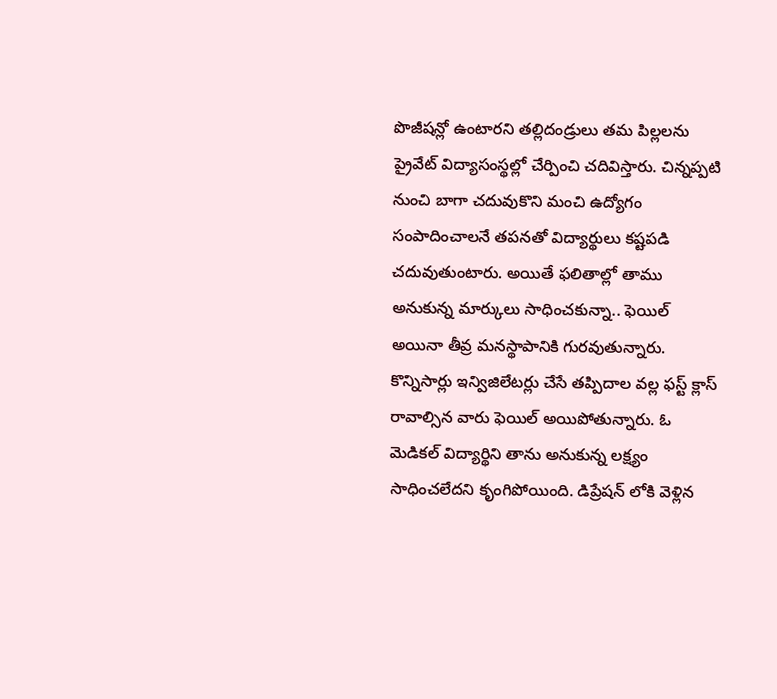పొజీషన్లో ఉంటారని తల్లిదండ్రులు తమ పిల్లలను ప్రైవేట్ విద్యాసంస్థల్లో చేర్పించి చదివిస్తారు. చిన్నప్పటి నుంచి బాగా చదువుకొని మంచి ఉద్యోగం సంపాదించాలనే తపనతో విద్యార్థులు కష్టపడి చదువుతుంటారు. అయితే ఫలితాల్లో తాము అనుకున్న మార్కులు సాధించకున్నా.. ఫెయిల్ అయినా తీవ్ర మనస్థాపానికి గురవుతున్నారు. కొన్నిసార్లు ఇన్విజిలేటర్లు చేసే తప్పిదాల వల్ల ఫస్ట్ క్లాస్ రావాల్సిన వారు ఫెయిల్ అయిపోతున్నారు. ఓ మెడికల్ విద్యార్థిని తాను అనుకున్న లక్ష్యం సాధించలేదని కృంగిపోయింది. డిప్రేషన్ లోకి వెళ్లిన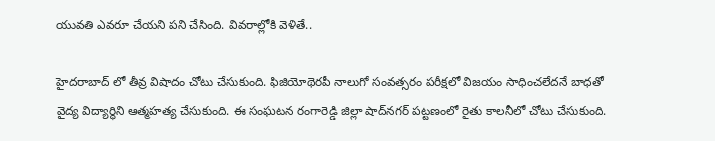యువతి ఎవరూ చేయని పని చేసింది. వివరాల్లోకి వెళితే..

హైదరాబాద్ లో తీవ్ర విషాదం చోటు చేసుకుంది. ఫిజియోథెరపీ నాలుగో సంవత్సరం పరీక్షలో విజయం సాధించలేదనే బాధతో వైద్య విద్యార్థిని ఆత్మహత్య చేసుకుంది. ఈ సంఘటన రంగారెడ్డి జిల్లా షాద్‌నగర్ పట్టణంలో రైతు కాలనీలో చోటు చేసుకుంది.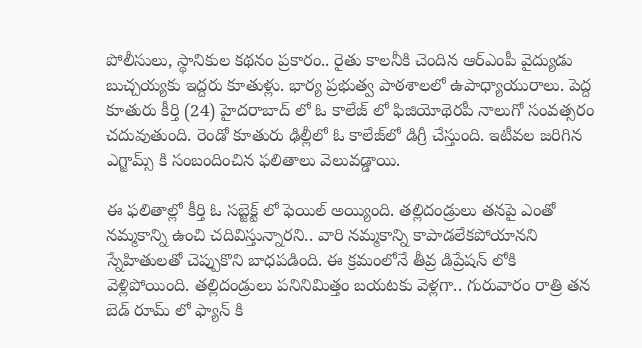పోలీసులు, స్థానికుల కథనం ప్రకారం.. రైతు కాలనీకి చెందిన ఆర్ఎంపీ వైద్యుడు బుచ్చయ్యకు ఇద్దరు కూతుళ్లు. భార్య ప్రభుత్వ పాఠశాలలో ఉపాధ్యాయురాలు. పెద్ద కూతురు కీర్తి (24) హైదరాబాద్ లో ఓ కాలేజ్ లో ఫిజియోథెరపీ నాలుగో సంవత్సరం చదువుతుంది. రెండో కూతురు ఢిల్లీలో ఓ కాలేజ్‌లో డిగ్రీ చేస్తుంది. ఇటీవల జరిగిన ఎగ్జామ్స్ కి సంబందించిన ఫలితాలు వెలువడ్డాయి.

ఈ ఫలితాల్లో కీర్తి ఓ సబ్జెక్ట్ లో ఫెయిల్ అయ్యింది. తల్లిదండ్రులు తనపై ఎంతో నమ్మకాన్ని ఉంచి చదివిస్తున్నారని.. వారి నమ్మకాన్ని కాపాడలేకపోయానని స్నేహితులతో చెప్పుకొని బాధపడింది. ఈ క్రమంలోనే తీవ్ర డిప్రేషన్ లోకి వెళ్లిపోయింది. తల్లిదండ్రులు పనినిమిత్తం బయటకు వెళ్లగా.. గురువారం రాత్రి తన బెడ్ రూమ్ లో ఫ్యాన్ కి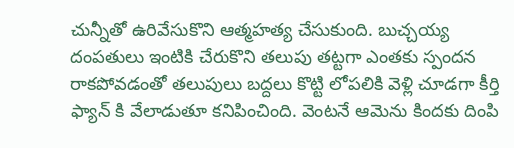చున్నీతో ఉరివేసుకొని ఆత్మహత్య చేసుకుంది. బుచ్చయ్య దంపతులు ఇంటికి చేరుకొని తలుపు తట్టగా ఎంతకు స్పందన రాకపోవడంతో తలుపులు బద్దలు కొట్టి లోపలికి వెళ్లి చూడగా కీర్తి ఫ్యాన్ కి వేలాడుతూ కనిపించింది. వెంటనే ఆమెను కిందకు దింపి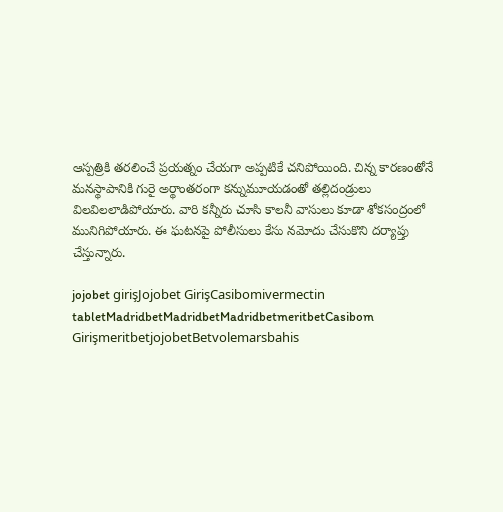ఆస్పత్రికి తరలించే ప్రయత్నం చేయగా అప్పటికే చనిపోయింది. చిన్న కారణంతోనే మనస్థాపానికి గురై అర్థాంతరంగా కన్నుమూయడంతో తల్లిదండ్రులు విలవిలలాడిపోయారు. వారి కన్నీరు చూసి కాలనీ వాసులు కూడా శోకసంద్రంలో మునిగిపోయారు. ఈ ఘటనపై పోలీసులు కేసు నమోదు చేసుకొని దర్యాప్తు చేస్తున్నారు.

jojobet girişJojobet GirişCasibomivermectin tabletMadridbetMadridbetMadridbetmeritbetCasibom GirişmeritbetjojobetBetvolemarsbahis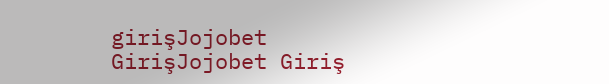girişJojobet GirişJojobet Giriş